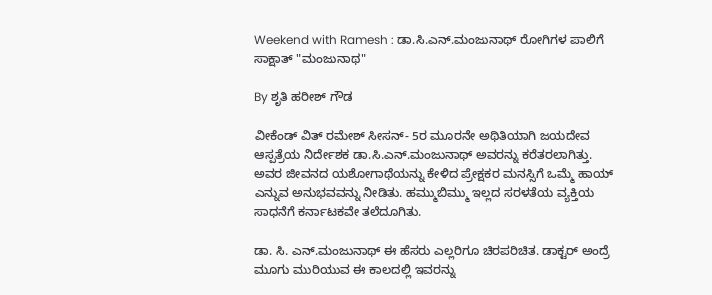Weekend with Ramesh : ಡಾ.ಸಿ.ಎನ್‌.ಮಂಜುನಾಥ್ ರೋಗಿಗಳ ಪಾಲಿಗೆ ಸಾಕ್ಷಾತ್ "ಮಂಜುನಾಥ"

By ಶೃತಿ ಹರೀಶ್ ಗೌಡ

ವೀಕೆಂಡ್ ವಿತ್ ರಮೇಶ್ ಸೀಸನ್- 5ರ ಮೂರನೇ ಅಥಿತಿಯಾಗಿ ಜಯದೇವ ಆಸ್ಪತ್ರೆಯ ನಿರ್ದೇಶಕ ಡಾ.ಸಿ.ಎನ್.ಮಂಜುನಾಥ್ ಅವರನ್ನು ಕರೆತರಲಾಗಿತ್ತು. ಅವರ ಜೀವನದ ಯಶೋಗಾಥೆಯನ್ನು ಕೇಳಿದ ಪ್ರೇಕ್ಷಕರ ಮನಸ್ಸಿಗೆ ಒಮ್ಮೆ ಹಾಯ್ ಎನ್ನುವ ಅನುಭವವನ್ನು ನೀಡಿತು. ಹಮ್ಮುಬಿಮ್ಮು ಇಲ್ಲದ ಸರಳತೆಯ ವ್ಯಕ್ತಿಯ ಸಾಧನೆಗೆ ಕರ್ನಾಟಕವೇ ತಲೆದೂಗಿತು.

ಡಾ. ಸಿ. ಎನ್.ಮಂಜುನಾಥ್ ಈ ಹೆಸರು ಎಲ್ಲರಿಗೂ ಚಿರಪರಿಚಿತ. ಡಾಕ್ಟರ್ ಅಂದ್ರೆ ಮೂಗು ಮುರಿಯುವ ಈ ಕಾಲದಲ್ಲಿ ಇವರನ್ನು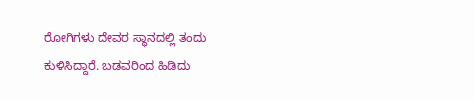ರೋಗಿಗಳು ದೇವರ ಸ್ಥಾನದಲ್ಲಿ‌ ತಂದು ಕುಳಿಸಿದ್ದಾರೆ. ಬಡವರಿಂದ‌ ಹಿಡಿದು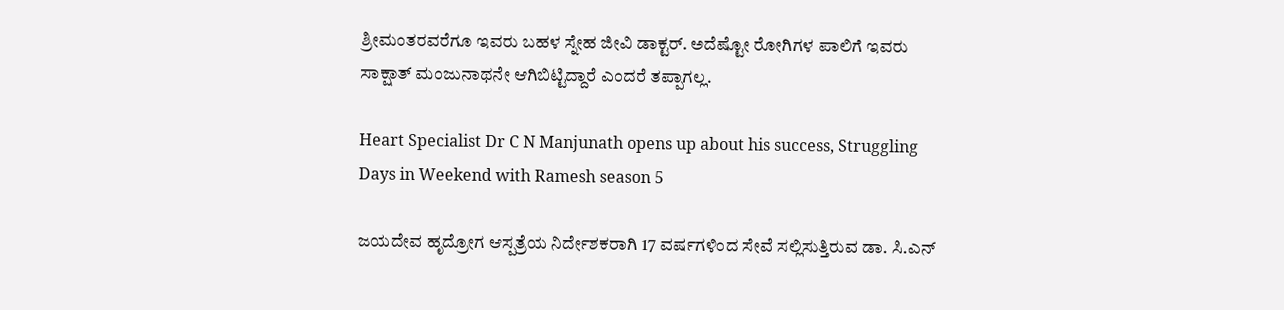ಶ್ರೀಮಂತರವರೆಗೂ ಇವರು ಬಹಳ ಸ್ನೇಹ ಜೀವಿ ಡಾಕ್ಟರ್. ಅದೆಷ್ಟೋ‌ ರೋಗಿಗಳ ಪಾಲಿಗೆ ಇವರು ಸಾಕ್ಷಾತ್ ಮಂಜುನಾಥನೇ ಆಗಿಬಿಟ್ಟಿದ್ದಾರೆ ಎಂದರೆ ತಪ್ಪಾಗಲ್ಲ.

Heart Specialist Dr C N Manjunath opens up about his success, Struggling Days in Weekend with Ramesh season 5

ಜಯದೇವ ಹೃದ್ರೋಗ ಆಸ್ಪತ್ರೆಯ ನಿರ್ದೇಶಕರಾಗಿ 17 ವರ್ಷಗಳಿಂದ ಸೇವೆ ಸಲ್ಲಿಸುತ್ತಿರುವ ಡಾ. ಸಿ.ಎನ್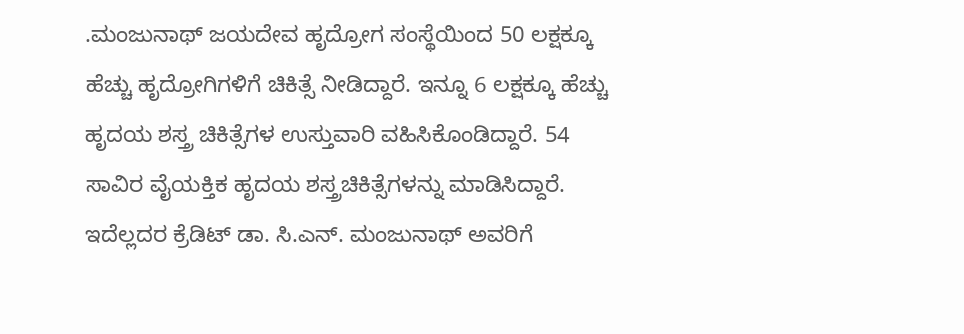.ಮಂಜುನಾಥ್ ಜಯದೇವ ಹೃದ್ರೋಗ ಸಂಸ್ಥೆಯಿಂದ 50 ಲಕ್ಷಕ್ಕೂ ಹೆಚ್ಚು ಹೃದ್ರೋಗಿಗಳಿಗೆ ಚಿಕಿತ್ಸೆ ನೀಡಿದ್ದಾರೆ. ಇನ್ನೂ 6 ಲಕ್ಷಕ್ಕೂ ಹೆಚ್ಚು ಹೃದಯ ಶಸ್ತ್ರ ಚಿಕಿತ್ಸೆಗಳ ಉಸ್ತುವಾರಿ ವಹಿಸಿಕೊಂಡಿದ್ದಾರೆ. 54 ಸಾವಿರ ವೈಯಕ್ತಿಕ ಹೃದಯ ಶಸ್ತ್ರಚಿಕಿತ್ಸೆಗಳನ್ನು ಮಾಡಿಸಿದ್ದಾರೆ. ಇದೆಲ್ಲದರ ಕ್ರೆಡಿಟ್ ಡಾ. ಸಿ.ಎನ್. ಮಂಜುನಾಥ್ ಅವರಿಗೆ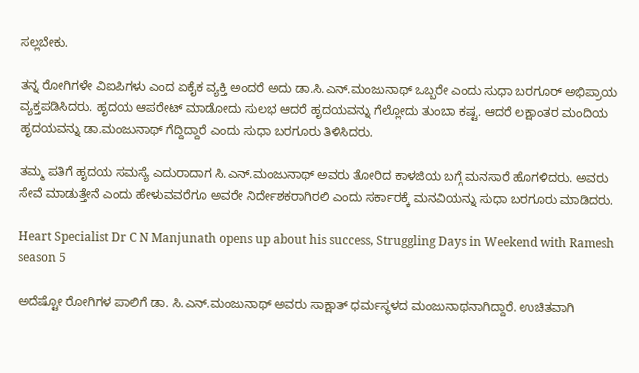ಸಲ್ಲಬೇಕು.

ತನ್ನ ರೋಗಿಗಳೇ ವಿಐಪಿಗಳು ಎಂದ ಏಕೈಕ ವ್ಯಕ್ತಿ ಅಂದರೆ ಅದು ಡಾ.ಸಿ.ಎನ್.ಮಂಜುನಾಥ್ ಒಬ್ಬರೇ ಎಂದು ಸುಧಾ ಬರಗೂರ್ ಅಭಿಪ್ರಾಯ ವ್ಯಕ್ತಪಡಿಸಿದರು. ಹೃದಯ ಆಪರೇಟ್ ಮಾಡೋದು ಸುಲಭ ಆದರೆ ಹೃದಯವನ್ನು ಗೆಲ್ಲೋದು ತುಂಬಾ ಕಷ್ಟ. ಆದರೆ ಲಕ್ಷಾಂತರ ಮಂದಿಯ ಹೃದಯವನ್ನು ಡಾ.ಮಂಜುನಾಥ್ ಗೆದ್ದಿದ್ದಾರೆ ಎಂದು ಸುಧಾ ಬರಗೂರು ತಿಳಿಸಿದರು.

ತಮ್ಮ ಪತಿಗೆ ಹೃದಯ ಸಮಸ್ಯೆ ಎದುರಾದಾಗ ಸಿ.ಎನ್.ಮಂಜುನಾಥ್ ಅವರು ತೋರಿದ ಕಾಳಜಿಯ ಬಗ್ಗೆ ಮನಸಾರೆ ಹೊಗಳಿದರು. ಅವರು ಸೇವೆ ಮಾಡುತ್ತೇನೆ ಎಂದು ಹೇಳುವವರೆಗೂ ಅವರೇ ನಿರ್ದೇಶಕರಾಗಿರಲಿ ಎಂದು ಸರ್ಕಾರಕ್ಕೆ ಮನವಿಯನ್ನು ಸುಧಾ ಬರಗೂರು ಮಾಡಿದರು.

Heart Specialist Dr C N Manjunath opens up about his success, Struggling Days in Weekend with Ramesh season 5

ಅದೆಷ್ಟೋ ರೋಗಿಗಳ ಪಾಲಿಗೆ ಡಾ. ಸಿ.ಎನ್.ಮಂಜುನಾಥ್ ಅವರು ಸಾಕ್ಷಾತ್ ಧರ್ಮಸ್ಥಳದ ಮಂಜುನಾಥನಾಗಿದ್ದಾರೆ. ಉಚಿತವಾಗಿ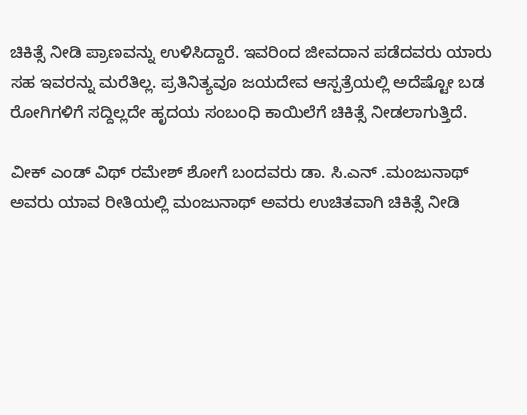ಚಿಕಿತ್ಸೆ ನೀಡಿ ಪ್ರಾಣವನ್ನು ಉಳಿಸಿದ್ದಾರೆ. ಇವರಿಂದ ಜೀವದಾನ ಪಡೆದವರು ಯಾರು ಸಹ ಇವರನ್ನು ಮರೆತಿಲ್ಲ. ಪ್ರತಿನಿತ್ಯವೂ ಜಯದೇವ ಆಸ್ಪತ್ರೆಯಲ್ಲಿ ಅದೆಷ್ಟೋ ಬಡ ರೋಗಿಗಳಿಗೆ ಸದ್ದಿಲ್ಲದೇ ಹೃದಯ ಸಂಬಂಧಿ ಕಾಯಿಲೆಗೆ ಚಿಕಿತ್ಸೆ ನೀಡಲಾಗುತ್ತಿದೆ.

ವೀಕ್ ಎಂಡ್ ವಿಥ್ ರಮೇಶ್‌ ಶೋಗೆ ಬಂದವರು ಡಾ. ಸಿ.ಎನ್ .ಮಂಜುನಾಥ್ ಅವರು ಯಾವ ರೀತಿಯಲ್ಲಿ ಮಂಜುನಾಥ್ ಅವರು ಉಚಿತವಾಗಿ ಚಿಕಿತ್ಸೆ ನೀಡಿ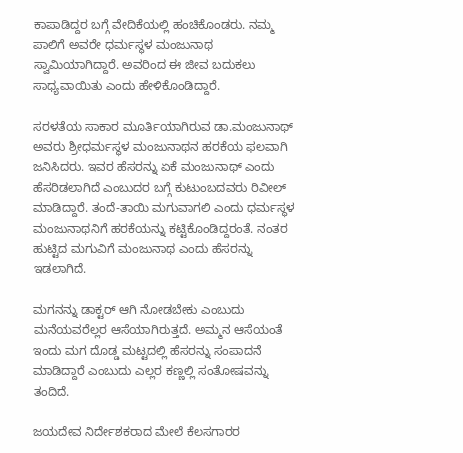ಕಾಪಾಡಿದ್ದರ ಬಗ್ಗೆ ವೇದಿಕೆಯಲ್ಲಿ ಹಂಚಿಕೊಂಡರು. ನಮ್ಮ ಪಾಲಿಗೆ ಅವರೇ ಧರ್ಮಸ್ಥಳ ಮಂಜುನಾಥ ಸ್ವಾಮಿಯಾಗಿದ್ದಾರೆ. ಅವರಿಂದ ಈ ಜೀವ ಬದುಕಲು ಸಾಧ್ಯವಾಯಿತು ಎಂದು ಹೇಳಿಕೊಂಡಿದ್ದಾರೆ.

ಸರಳತೆಯ ಸಾಕಾರ ಮೂರ್ತಿಯಾಗಿರುವ ಡಾ.ಮಂಜುನಾಥ್ ಅವರು ಶ್ರೀಧರ್ಮಸ್ಥಳ ಮಂಜುನಾಥನ ಹರಕೆಯ ಫಲವಾಗಿ ಜನಿಸಿದರು. ಇವರ ಹೆಸರನ್ನು ಏಕೆ ಮಂಜುನಾಥ್ ಎಂದು ಹೆಸರಿಡಲಾಗಿದೆ ಎಂಬುದರ ಬಗ್ಗೆ ಕುಟುಂಬದವರು ರಿವೀಲ್ ಮಾಡಿದ್ದಾರೆ. ತಂದೆ-ತಾಯಿ ಮಗುವಾಗಲಿ ಎಂದು ಧರ್ಮಸ್ಥಳ ಮಂಜುನಾಥನಿಗೆ ಹರಕೆಯನ್ನು ಕಟ್ಟಿಕೊಂಡಿದ್ದರಂತೆ. ನಂತರ ಹುಟ್ಟಿದ ಮಗುವಿಗೆ ಮಂಜುನಾಥ ಎಂದು ಹೆಸರನ್ನು ಇಡಲಾಗಿದೆ.

ಮಗನನ್ನು ಡಾಕ್ಟರ್ ಆಗಿ ನೋಡಬೇಕು ಎಂಬುದು ಮನೆಯವರೆಲ್ಲರ ಆಸೆಯಾಗಿರುತ್ತದೆ. ಅಮ್ಮನ ಆಸೆಯಂತೆ ಇಂದು ಮಗ ದೊಡ್ಡ ಮಟ್ಟದಲ್ಲಿ ಹೆಸರನ್ನು ಸಂಪಾದನೆ ಮಾಡಿದ್ದಾರೆ ಎಂಬುದು ಎಲ್ಲರ ಕಣ್ಣಲ್ಲಿ ಸಂತೋಷವನ್ನು ತಂದಿದೆ.

ಜಯದೇವ ನಿರ್ದೇಶಕರಾದ ಮೇಲೆ ಕೆಲಸಗಾರರ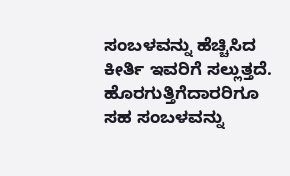ಸಂಬಳವನ್ನು ಹೆಚ್ಚಿಸಿದ ಕೀರ್ತಿ ಇವರಿಗೆ ಸಲ್ಲುತ್ತದೆ. ಹೊರಗುತ್ತಿಗೆದಾರರಿಗೂ ಸಹ ಸಂಬಳವನ್ನು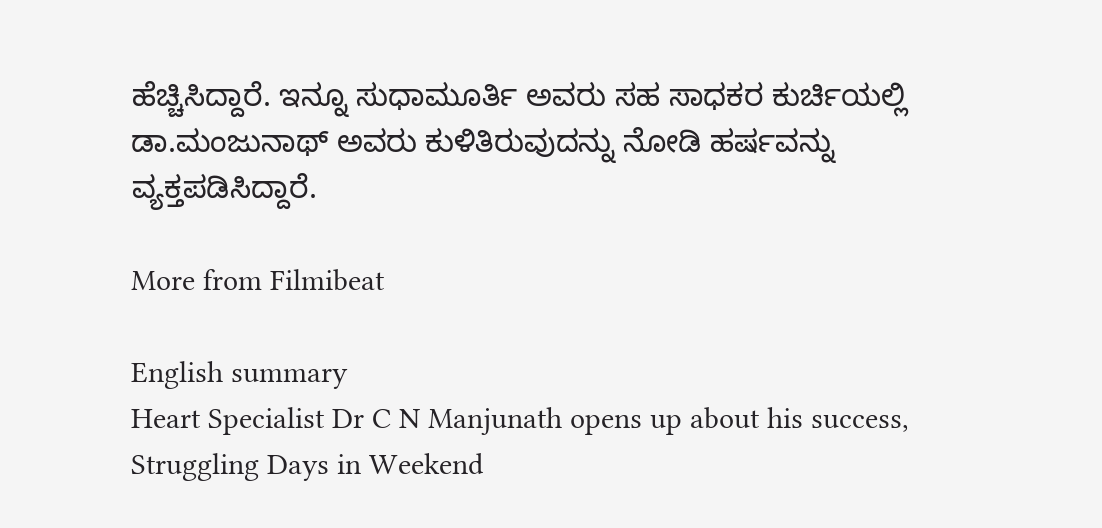ಹೆಚ್ಚಿಸಿದ್ದಾರೆ. ಇನ್ನೂ ಸುಧಾಮೂರ್ತಿ ಅವರು ಸಹ ಸಾಧಕರ ಕುರ್ಚಿಯಲ್ಲಿ ಡಾ.ಮಂಜುನಾಥ್ ಅವರು ಕುಳಿತಿರುವುದನ್ನು ನೋಡಿ ಹರ್ಷವನ್ನು ವ್ಯಕ್ತಪಡಿಸಿದ್ದಾರೆ.

More from Filmibeat

English summary
Heart Specialist Dr C N Manjunath opens up about his success, Struggling Days in Weekend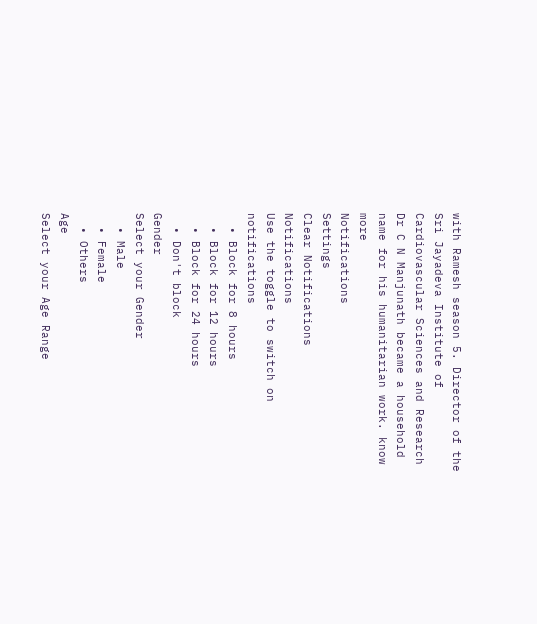with Ramesh season 5. Director of the Sri Jayadeva Institute of Cardiovascular Sciences and Research Dr C N Manjunath became a household name for his humanitarian work. know more
Notifications
Settings
Clear Notifications
Notifications
Use the toggle to switch on notifications
  • Block for 8 hours
  • Block for 12 hours
  • Block for 24 hours
  • Don't block
Gender
Select your Gender
  • Male
  • Female
  • Others
Age
Select your Age Range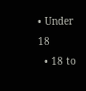• Under 18
  • 18 to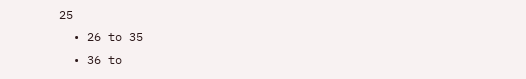25
  • 26 to 35
  • 36 to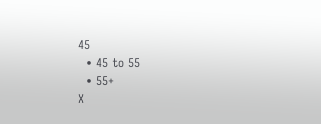45
  • 45 to 55
  • 55+
X